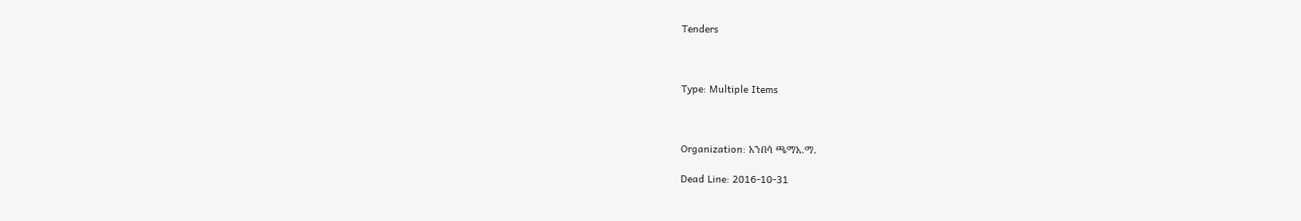Tenders



Type: Multiple Items



Organization: አንበሳ ጫማአ.ማ.

Dead Line: 2016-10-31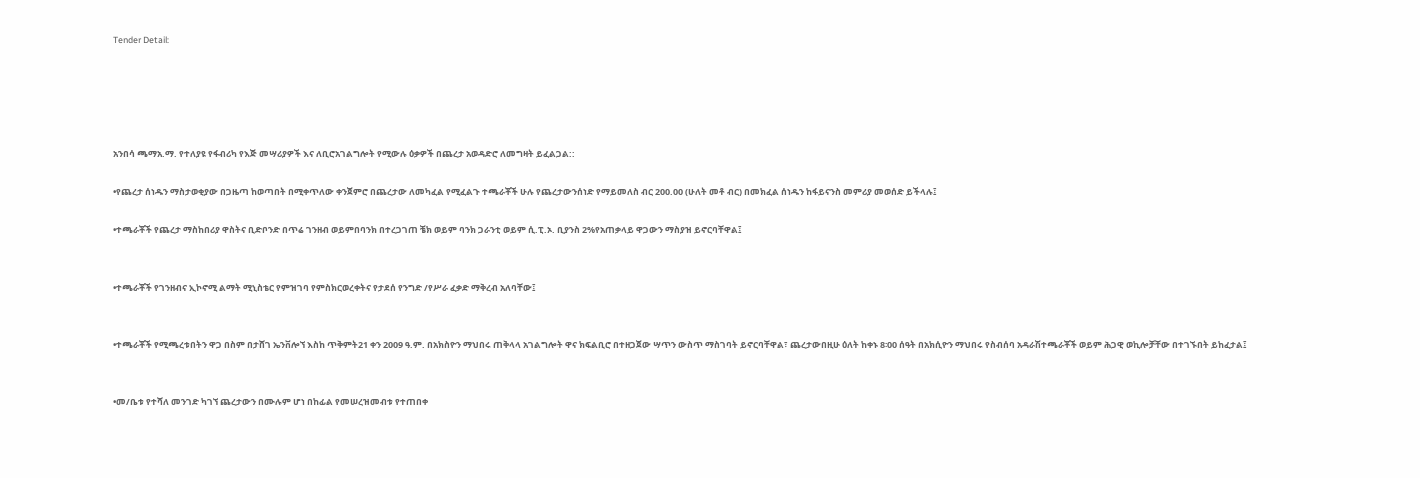Tender Detail:





አንበሳ ጫማአ.ማ. የተለያዩ የፋብሪካ የእጅ መሣሪያዎች እና ለቢሮአገልግሎት የሚውሉ ዕቃዎች በጨረታ አወዳድሮ ለመግዛት ይፈልጋል::

•የጨረታ ሰነዱን ማስታወቂያው በጋዜጣ ከወጣበት በሚቀጥለው ቀንጀምሮ በጨረታው ለመካፈል የሚፈልጉ ተጫራቾች ሁሉ የጨረታውንሰነድ የማይመለስ ብር 200.00 (ሁለት መቶ ብር) በመክፈል ሰነዱን ከፋይናንስ መምሪያ መወሰድ ይችላሉ፤

•ተጫራቾች የጨረታ ማስከበሪያ ዋስትና ቢድቦንድ በጥሬ ገንዘብ ወይምበባንክ በተረጋገጠ ቼክ ወይም ባንክ ጋራንቲ ወይም ሲ.ፒ.ኦ. ቢያንስ 2%የአጠቃላይ ዋጋውን ማስያዝ ይኖርባቸዋል፤


•ተጫራቾች የገንዘብና ኢኮኖሚ ልማት ሚኒስቴር የምዝገባ የምስክርወረቀትና የታደሰ የንግድ /የሥራ ፈቃድ ማቅረብ አለባቸው፤


•ተጫራቾች የሚጫረቱበትን ዋጋ በስም በታሸገ ኤንቨሎኘ እስከ ጥቅምት21 ቀን 2009 ዓ.ም. በአክስዮን ማህበሩ ጠቅላላ አገልግሎት ዋና ክፍልቢሮ በተዘጋጀው ሣጥን ውስጥ ማስገባት ይኖርባቸዋል፣ ጨረታውበዚሁ ዕለት ከቀኑ 8፡00 ሰዓት በአክሲዮን ማህበሩ የስብሰባ አዳራሽተጫራቾች ወይም ሕጋዊ ወኪሎቻቸው በተገኙበት ይከፈታል፤


•መ/ቤቱ የተሻለ መንገድ ካገኘ ጨረታውን በሙሉም ሆነ በከፊል የመሠረዝመብቱ የተጠበቀ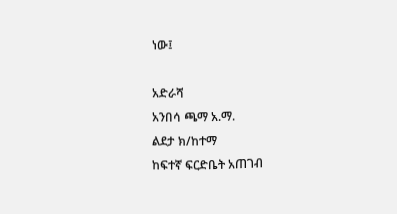ነው፤

አድራሻ
አንበሳ ጫማ አ.ማ.
ልደታ ክ/ከተማ
ከፍተኛ ፍርድቤት አጠገብ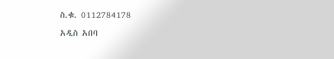ስ.ቁ. 0112784178
አዲስ አበባ